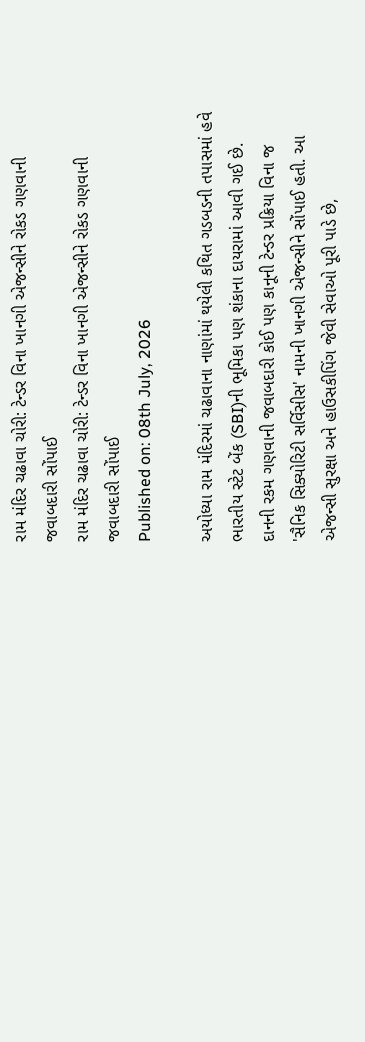રામ મંદિર ચઢાવા ચોરી: ટેન્ડર વિના ખાનગી એજન્સીને રોકડ ગણવાની જવાબદારી સોંપાઈ
રામ મંદિર ચઢાવા ચોરી: ટેન્ડર વિના ખાનગી એજન્સીને રોકડ ગણવાની જવાબદારી સોંપાઈ
Published on: 08th July, 2026

અયોધ્યા રામ મંદિરમાં ચઢાવાના નાણાંમાં થયેલી કથિત ગડબડની તપાસમાં હવે ભારતીય સ્ટેટ બેંક (SBI)ની ભૂમિકા પણ શંકાના દાયરામાં આવી ગઈ છે. દાનની રકમ ગણવાની જવાબદારી કોઈ પણ કાનૂની ટેન્ડર પ્રક્રિયા વિના જ 'સૈનિક સિક્યોરિટી સર્વિસીસ' નામની ખાનગી એજન્સીને સોંપાઈ હતી. આ એજન્સી સુરક્ષા અને હાઉસકીપિંગ જેવી સેવાઓ પૂરી પાડે છે,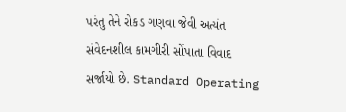પરંતુ તેને રોકડ ગણવા જેવી અત્યંત સંવેદનશીલ કામગીરી સોંપાતા વિવાદ સર્જાયો છે. Standard Operating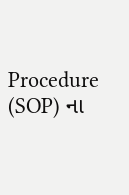Procedure (SOP) ના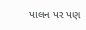પાલન પર પણ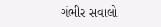ગંભીર સવાલો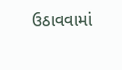ઉઠાવવામાં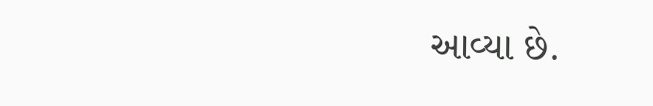આવ્યા છે.